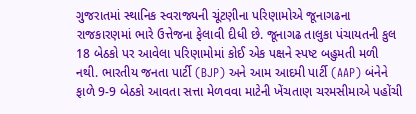ગુજરાતમાં સ્થાનિક સ્વરાજ્યની ચૂંટણીના પરિણામોએ જૂનાગઢના રાજકારણમાં ભારે ઉત્તેજના ફેલાવી દીધી છે. જૂનાગઢ તાલુકા પંચાયતની કુલ 18 બેઠકો પર આવેલા પરિણામોમાં કોઈ એક પક્ષને સ્પષ્ટ બહુમતી મળી નથી. ભારતીય જનતા પાર્ટી (BJP) અને આમ આદમી પાર્ટી (AAP) બંનેને ફાળે 9-9 બેઠકો આવતા સત્તા મેળવવા માટેની ખેંચતાણ ચરમસીમાએ પહોંચી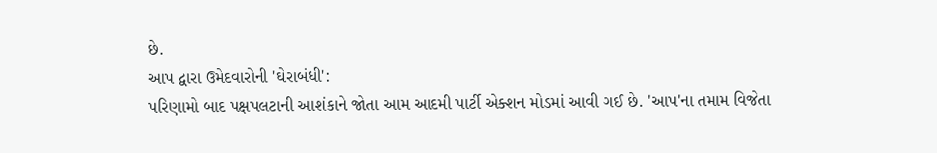છે.
આપ દ્વારા ઉમેદવારોની 'ઘેરાબંધી':
પરિણામો બાદ પક્ષપલટાની આશંકાને જોતા આમ આદમી પાર્ટી એક્શન મોડમાં આવી ગઈ છે. 'આપ'ના તમામ વિજેતા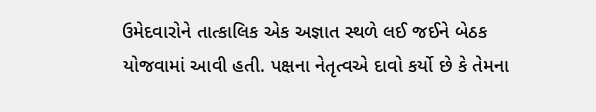ઉમેદવારોને તાત્કાલિક એક અજ્ઞાત સ્થળે લઈ જઈને બેઠક યોજવામાં આવી હતી. પક્ષના નેતૃત્વએ દાવો કર્યો છે કે તેમના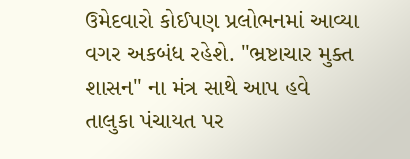ઉમેદવારો કોઈપણ પ્રલોભનમાં આવ્યા વગર અકબંધ રહેશે. "ભ્રષ્ટાચાર મુક્ત શાસન" ના મંત્ર સાથે આપ હવે તાલુકા પંચાયત પર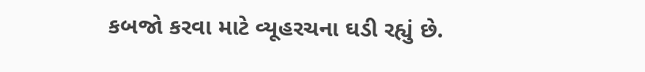કબજો કરવા માટે વ્યૂહરચના ઘડી રહ્યું છે.